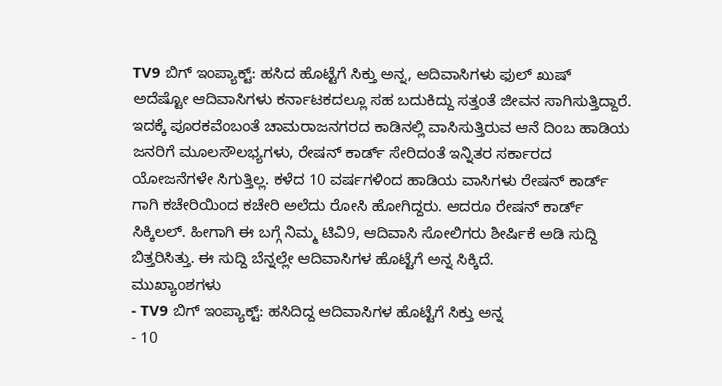TV9 ಬಿಗ್ ಇಂಪ್ಯಾಕ್ಟ್: ಹಸಿದ ಹೊಟ್ಟೆಗೆ ಸಿಕ್ತು ಅನ್ನ, ಆದಿವಾಸಿಗಳು ಫುಲ್ ಖುಷ್
ಅದೆಷ್ಟೋ ಆದಿವಾಸಿಗಳು ಕರ್ನಾಟಕದಲ್ಲೂ ಸಹ ಬದುಕಿದ್ದು ಸತ್ತಂತೆ ಜೀವನ ಸಾಗಿಸುತ್ತಿದ್ದಾರೆ. ಇದಕ್ಕೆ ಪೂರಕವೆಂಬಂತೆ ಚಾಮರಾಜನಗರದ ಕಾಡಿನಲ್ಲಿ ವಾಸಿಸುತ್ತಿರುವ ಆನೆ ದಿಂಬ ಹಾಡಿಯ ಜನರಿಗೆ ಮೂಲಸೌಲಭ್ಯಗಳು, ರೇಷನ್ ಕಾರ್ಡ್ ಸೇರಿದಂತೆ ಇನ್ನಿತರ ಸರ್ಕಾರದ ಯೋಜನೆಗಳೇ ಸಿಗುತ್ತಿಲ್ಲ. ಕಳೆದ 10 ವರ್ಷಗಳಿಂದ ಹಾಡಿಯ ವಾಸಿಗಳು ರೇಷನ್ ಕಾರ್ಡ್ ಗಾಗಿ ಕಚೇರಿಯಿಂದ ಕಚೇರಿ ಅಲೆದು ರೋಸಿ ಹೋಗಿದ್ದರು. ಆದರೂ ರೇಷನ್ ಕಾರ್ಡ್ ಸಿಕ್ಕಿಲಲ್. ಹೀಗಾಗಿ ಈ ಬಗ್ಗೆ ನಿಮ್ಮ ಟಿವಿ9, ಆದಿವಾಸಿ ಸೋಲಿಗರು ಶೀರ್ಷಿಕೆ ಅಡಿ ಸುದ್ದಿ ಬಿತ್ತರಿಸಿತ್ತು. ಈ ಸುದ್ದಿ ಬೆನ್ನಲ್ಲೇ ಆದಿವಾಸಿಗಳ ಹೊಟ್ಟೆಗೆ ಅನ್ನ ಸಿಕ್ಕಿದೆ.
ಮುಖ್ಯಾಂಶಗಳು
- TV9 ಬಿಗ್ ಇಂಪ್ಯಾಕ್ಟ್: ಹಸಿದಿದ್ದ ಆದಿವಾಸಿಗಳ ಹೊಟ್ಟೆಗೆ ಸಿಕ್ತು ಅನ್ನ
- 10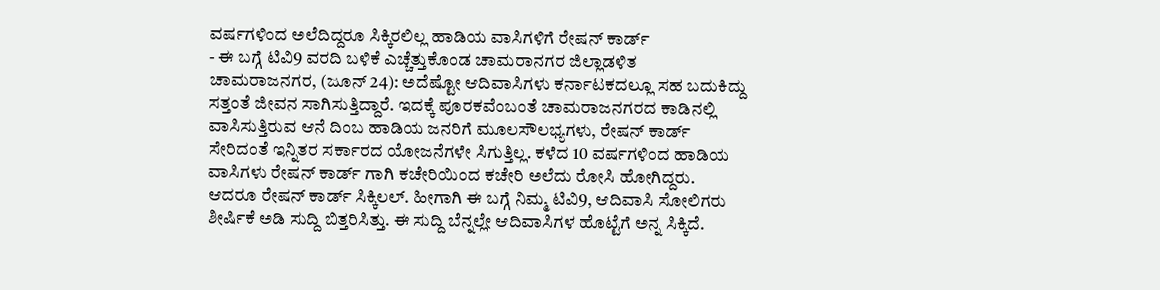ವರ್ಷಗಳಿಂದ ಅಲೆದಿದ್ದರೂ ಸಿಕ್ಕಿರಲಿಲ್ಲ ಹಾಡಿಯ ವಾಸಿಗಳಿಗೆ ರೇಷನ್ ಕಾರ್ಡ್
- ಈ ಬಗ್ಗೆ ಟಿವಿ9 ವರದಿ ಬಳಿಕೆ ಎಚ್ಚೆತ್ತುಕೊಂಡ ಚಾಮರಾನಗರ ಜಿಲ್ಲಾಡಳಿತ
ಚಾಮರಾಜನಗರ, (ಜೂನ್ 24): ಅದೆಷ್ಟೋ ಆದಿವಾಸಿಗಳು ಕರ್ನಾಟಕದಲ್ಲೂ ಸಹ ಬದುಕಿದ್ದು ಸತ್ತಂತೆ ಜೀವನ ಸಾಗಿಸುತ್ತಿದ್ದಾರೆ. ಇದಕ್ಕೆ ಪೂರಕವೆಂಬಂತೆ ಚಾಮರಾಜನಗರದ ಕಾಡಿನಲ್ಲಿ ವಾಸಿಸುತ್ತಿರುವ ಆನೆ ದಿಂಬ ಹಾಡಿಯ ಜನರಿಗೆ ಮೂಲಸೌಲಭ್ಯಗಳು, ರೇಷನ್ ಕಾರ್ಡ್ ಸೇರಿದಂತೆ ಇನ್ನಿತರ ಸರ್ಕಾರದ ಯೋಜನೆಗಳೇ ಸಿಗುತ್ತಿಲ್ಲ. ಕಳೆದ 10 ವರ್ಷಗಳಿಂದ ಹಾಡಿಯ ವಾಸಿಗಳು ರೇಷನ್ ಕಾರ್ಡ್ ಗಾಗಿ ಕಚೇರಿಯಿಂದ ಕಚೇರಿ ಅಲೆದು ರೋಸಿ ಹೋಗಿದ್ದರು. ಆದರೂ ರೇಷನ್ ಕಾರ್ಡ್ ಸಿಕ್ಕಿಲಲ್. ಹೀಗಾಗಿ ಈ ಬಗ್ಗೆ ನಿಮ್ಮ ಟಿವಿ9, ಆದಿವಾಸಿ ಸೋಲಿಗರು ಶೀರ್ಷಿಕೆ ಅಡಿ ಸುದ್ದಿ ಬಿತ್ತರಿಸಿತ್ತು. ಈ ಸುದ್ದಿ ಬೆನ್ನಲ್ಲೇ ಆದಿವಾಸಿಗಳ ಹೊಟ್ಟೆಗೆ ಅನ್ನ ಸಿಕ್ಕಿದೆ.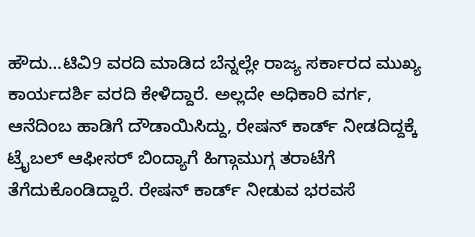ಹೌದು…ಟಿವಿ9 ವರದಿ ಮಾಡಿದ ಬೆನ್ನಲ್ಲೇ ರಾಜ್ಯ ಸರ್ಕಾರದ ಮುಖ್ಯ ಕಾರ್ಯದರ್ಶಿ ವರದಿ ಕೇಳಿದ್ದಾರೆ. ಅಲ್ಲದೇ ಅಧಿಕಾರಿ ವರ್ಗ, ಆನೆದಿಂಬ ಹಾಡಿಗೆ ದೌಡಾಯಿಸಿದ್ದು, ರೇಷನ್ ಕಾರ್ಡ್ ನೀಡದಿದ್ದಕ್ಕೆ ಟ್ರೈಬಲ್ ಆಫೀಸರ್ ಬಿಂದ್ಯಾಗೆ ಹಿಗ್ಗಾಮುಗ್ಗ ತರಾಟೆಗೆ ತೆಗೆದುಕೊಂಡಿದ್ದಾರೆ. ರೇಷನ್ ಕಾರ್ಡ್ ನೀಡುವ ಭರವಸೆ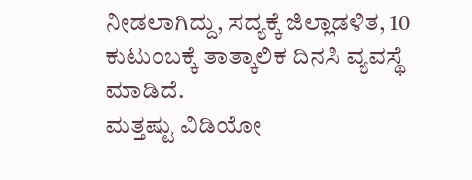ನೀಡಲಾಗಿದ್ದು, ಸದ್ಯಕ್ಕೆ ಜಿಲ್ಲಾಡಳಿತ, 10 ಕುಟುಂಬಕ್ಕೆ ತಾತ್ಕಾಲಿಕ ದಿನಸಿ ವ್ಯವಸ್ಥೆ ಮಾಡಿದೆ.
ಮತ್ತಷ್ಟು ವಿಡಿಯೋ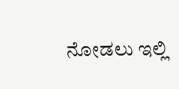ನೋಡಲು ಇಲ್ಲಿ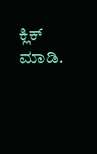ಕ್ಲಿಕ್ ಮಾಡಿ.